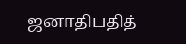ஜனாதிபதித்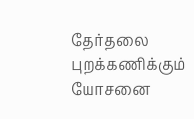தேர்தலை புறக்கணிக்கும் யோசனை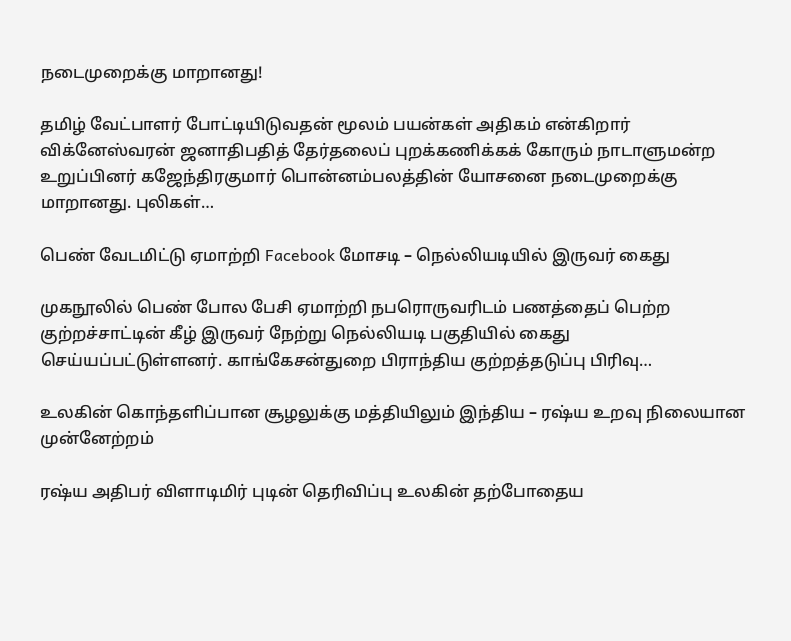நடைமுறைக்கு மாறானது!

தமிழ் வேட்பாளர் போட்டியிடுவதன் மூலம் பயன்கள் அதிகம் என்கிறார் விக்னேஸ்வரன் ஜனாதிபதித் தேர்தலைப் புறக்கணிக்கக் கோரும் நாடாளுமன்ற உறுப்பினர் கஜேந்திரகுமார் பொன்னம்பலத்தின் யோசனை நடைமுறைக்கு மாறானது. புலிகள்…

பெண் வேடமிட்டு ஏமாற்றி Facebook மோசடி – நெல்லியடியில் இருவர் கைது

முகநூலில் பெண் போல பேசி ஏமாற்றி நபரொருவரிடம் பணத்தைப் பெற்ற குற்றச்சாட்டின் கீழ் இருவர் நேற்று நெல்லியடி பகுதியில் கைது செய்யப்பட்டுள்ளனர். காங்கேசன்துறை பிராந்திய குற்றத்தடுப்பு பிரிவு…

உலகின் கொந்தளிப்பான சூழலுக்கு மத்தியிலும் இந்திய – ரஷ்ய உறவு நிலையான முன்னேற்றம்

ரஷ்ய அதிபர் விளாடிமிர் புடின் தெரிவிப்பு உலகின் தற்போதைய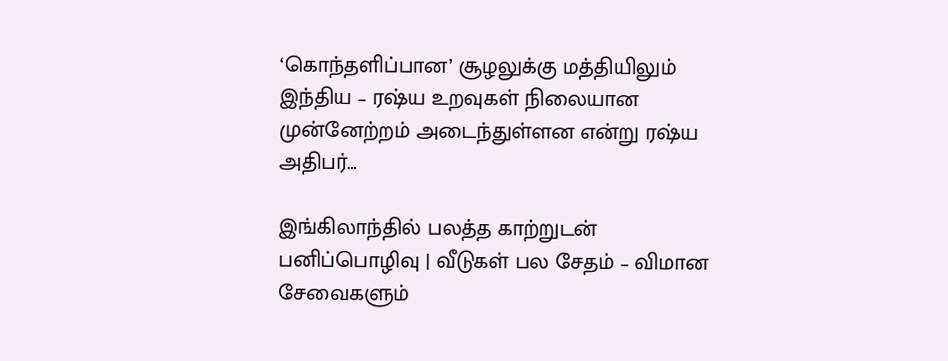‘கொந்தளிப்பான’ சூழலுக்கு மத்தியிலும் இந்திய – ரஷ்ய உறவுகள் நிலையான முன்னேற்றம் அடைந்துள்ளன என்று ரஷ்ய அதிபர்…

இங்கிலாந்தில் பலத்த காற்றுடன் பனிப்பொழிவு | வீடுகள் பல சேதம் – விமான சேவைகளும்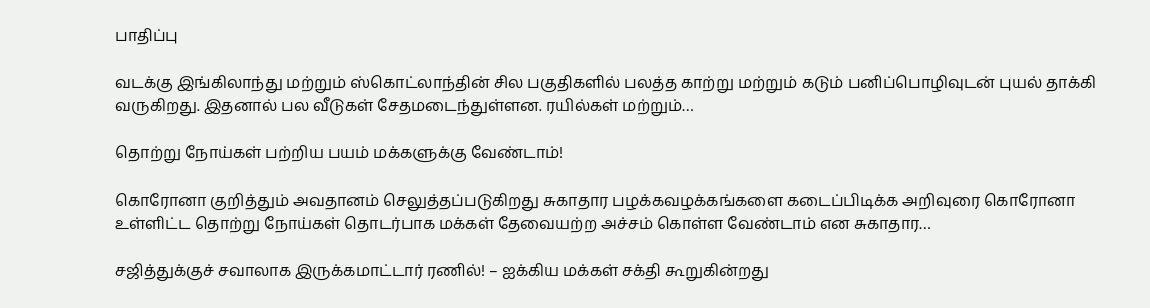பாதிப்பு

வடக்கு இங்கிலாந்து மற்றும் ஸ்கொட்லாந்தின் சில பகுதிகளில் பலத்த காற்று மற்றும் கடும் பனிப்பொழிவுடன் புயல் தாக்கி வருகிறது. இதனால் பல வீடுகள் சேதமடைந்துள்ளன. ரயில்கள் மற்றும்…

தொற்று நோய்கள் பற்றிய பயம் மக்களுக்கு வேண்டாம்!

கொரோனா குறித்தும் அவதானம் செலுத்தப்படுகிறது சுகாதார பழக்கவழக்கங்களை கடைப்பிடிக்க அறிவுரை கொரோனா உள்ளிட்ட தொற்று நோய்கள் தொடர்பாக மக்கள் தேவையற்ற அச்சம் கொள்ள வேண்டாம் என சுகாதார…

சஜித்துக்குச் சவாலாக இருக்கமாட்டார் ரணில்! – ஐக்கிய மக்கள் சக்தி கூறுகின்றது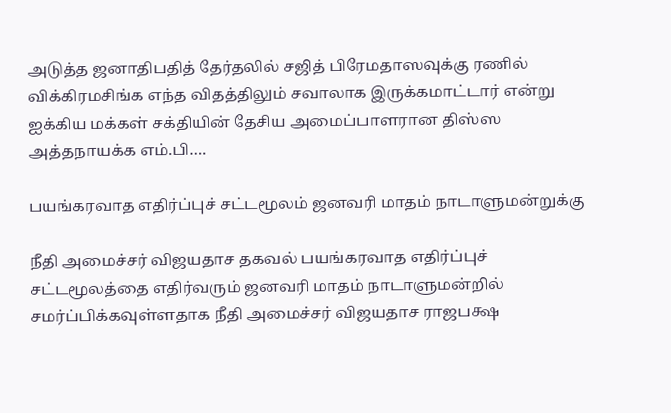அடுத்த ஜனாதிபதித் தேர்தலில் சஜித் பிரேமதாஸவுக்கு ரணில் விக்கிரமசிங்க எந்த விதத்திலும் சவாலாக இருக்கமாட்டார் என்று ஐக்கிய மக்கள் சக்தியின் தேசிய அமைப்பாளரான திஸ்ஸ அத்தநாயக்க எம்.பி….

பயங்கரவாத எதிர்ப்புச் சட்டமூலம் ஜனவரி மாதம் நாடாளுமன்றுக்கு

நீதி அமைச்சர் விஜயதாச தகவல் பயங்கரவாத எதிர்ப்புச் சட்டமூலத்தை எதிர்வரும் ஜனவரி மாதம் நாடாளுமன்றில் சமர்ப்பிக்கவுள்ளதாக நீதி அமைச்சர் விஜயதாச ராஜபக்ஷ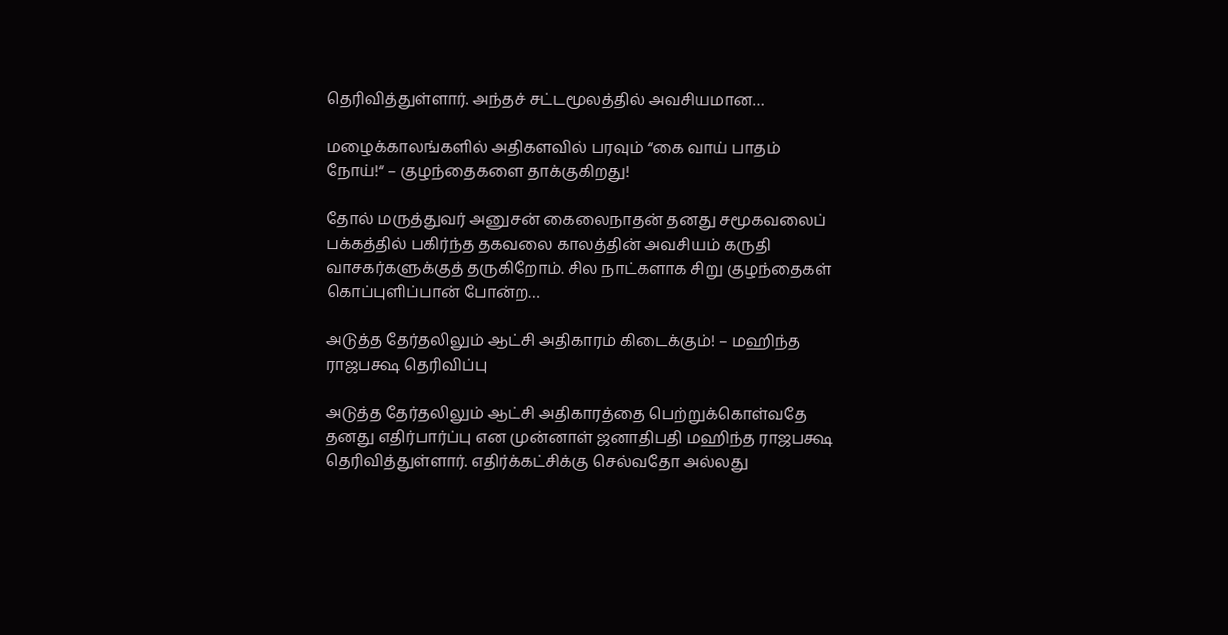தெரிவித்துள்ளார். அந்தச் சட்டமூலத்தில் அவசியமான…

மழைக்காலங்களில் அதிகளவில் பரவும் “கை வாய் பாதம் நோய்!“ – குழந்தைகளை தாக்குகிறது!

தோல் மருத்துவர் அனுசன் கைலைநாதன் தனது சமூகவலைப் பக்கத்தில் பகிர்ந்த தகவலை காலத்தின் அவசியம் கருதி வாசகர்களுக்குத் தருகிறோம். சில நாட்களாக சிறு குழந்தைகள் கொப்புளிப்பான் போன்ற…

அடுத்த தேர்தலிலும் ஆட்சி அதிகாரம் கிடைக்கும்! – மஹிந்த ராஜபக்ஷ தெரிவிப்பு

அடுத்த தேர்தலிலும் ஆட்சி அதிகாரத்தை பெற்றுக்கொள்வதே தனது எதிர்பார்ப்பு என முன்னாள் ஜனாதிபதி மஹிந்த ராஜபக்ஷ தெரிவித்துள்ளார். எதிர்க்கட்சிக்கு செல்வதோ அல்லது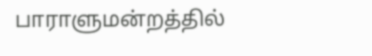பாராளுமன்றத்தில்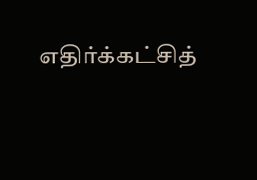எதிர்க்கட்சித்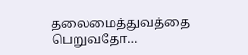தலைமைத்துவத்தை பெறுவதோ…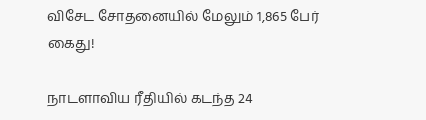விசேட சோதனையில் மேலும் 1,865 பேர் கைது!

நாடளாவிய ரீதியில் கடந்த 24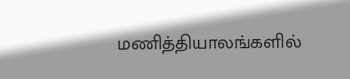மணித்தியாலங்களில்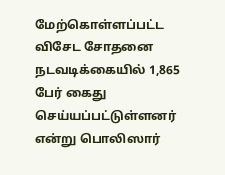மேற்கொள்ளப்பட்ட விசேட சோதனை நடவடிக்கையில் 1,865 பேர் கைது செய்யப்பட்டுள்ளனர் என்று பொலிஸார்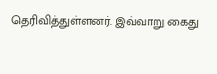தெரிவித்துள்ளனர். இவ்வாறு கைது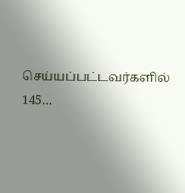செய்யப்பட்டவர்களில் 145…